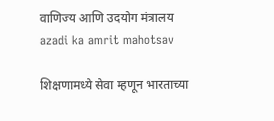वाणिज्य आणि उदयोग मंत्रालय
azadi ka amrit mahotsav

शिक्षणामध्ये सेवा म्हणून भारताच्या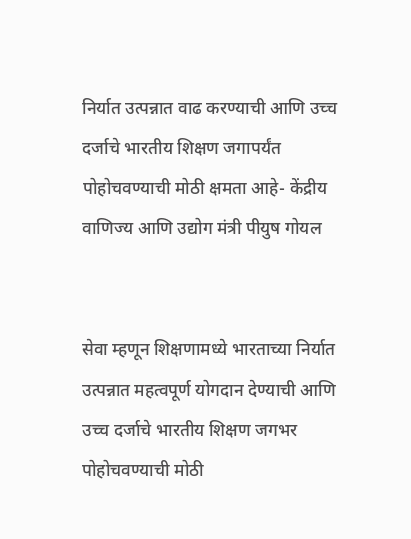निर्यात उत्पन्नात वाढ करण्याची आणि उच्च दर्जाचे भारतीय शिक्षण जगापर्यंत पोहोचवण्याची मोठी क्षमता आहे- केंद्रीय वाणिज्य आणि उद्योग मंत्री पीयुष गोयल


सेवा म्हणून शिक्षणामध्ये भारताच्या निर्यात उत्पन्नात महत्वपूर्ण योगदान देण्याची आणि उच्च दर्जाचे भारतीय शिक्षण जगभर पोहोचवण्याची मोठी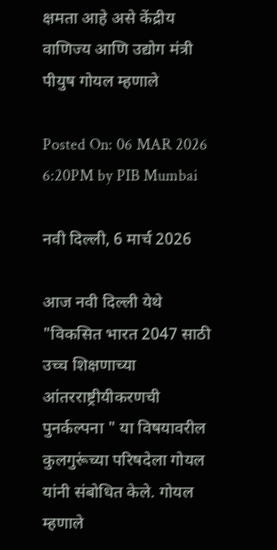क्षमता आहे असे केंद्रीय वाणिज्य आणि उद्योग मंत्री पीयुष गोयल म्हणाले

Posted On: 06 MAR 2026 6:20PM by PIB Mumbai

नवी दिल्ली, 6 मार्च 2026

आज नवी दिल्ली येथे "विकसित भारत 2047 साठी उच्च शिक्षणाच्या आंतरराष्ट्रीयीकरणची पुनर्कल्पना " या विषयावरील कुलगुरूंच्या परिषदेला गोयल यांनी संबोधित केले. गोयल म्हणाले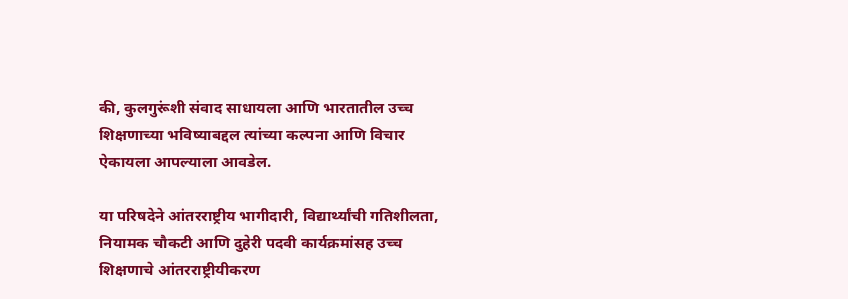की, कुलगुरूंशी संवाद साधायला आणि भारतातील उच्च शिक्षणाच्या भविष्याबद्दल त्यांच्या कल्पना आणि विचार ऐकायला आपल्याला आवडेल.

या परिषदेने आंतरराष्ट्रीय भागीदारी, विद्यार्थ्यांची गतिशीलता, नियामक चौकटी आणि दुहेरी पदवी कार्यक्रमांसह उच्च शिक्षणाचे आंतरराष्ट्रीयीकरण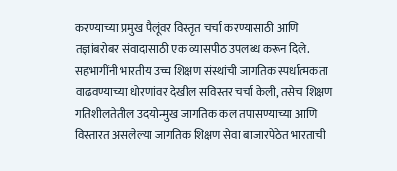करण्याच्या प्रमुख पैलूंवर विस्तृत चर्चा करण्यासाठी आणि तज्ञांबरोबर संवादासाठी एक व्यासपीठ उपलब्ध करून दिले. सहभागींनी भारतीय उच्च शिक्षण संस्थांची जागतिक स्पर्धात्मकता वाढवण्याच्या धोरणांवर देखील सविस्तर चर्चा केली, तसेच शिक्षण गतिशीलतेतील उदयोन्मुख जागतिक कल तपासण्याच्या आणि विस्तारत असलेल्या जागतिक शिक्षण सेवा बाजारपेठेत भारताची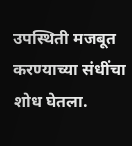उपस्थिती मजबूत करण्याच्या संधींचा शोध घेतला.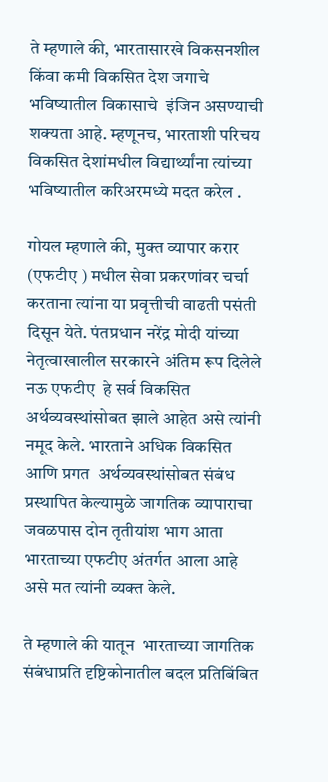ते म्हणाले की, भारतासारखे विकसनशील किंवा कमी विकसित देश जगाचे भविष्यातील विकासाचे  इंजिन असण्याची शक्यता आहे. म्हणूनच, भारताशी परिचय  विकसित देशांमधील विद्यार्थ्यांना त्यांच्या भविष्यातील करिअरमध्ये मदत करेल .

गोयल म्हणाले की, मुक्त व्यापार करार (एफटीए ) मधील सेवा प्रकरणांवर चर्चा  करताना त्यांना या प्रवृत्तीची वाढती पसंती  दिसून येते. पंतप्रधान नरेंद्र मोदी यांच्या नेतृत्वाखालील सरकारने अंतिम रूप दिलेले नऊ एफटीए  हे सर्व विकसित अर्थव्यवस्थांसोबत झाले आहेत असे त्यांनी नमूद केले. भारताने अधिक विकसित आणि प्रगत  अर्थव्यवस्थांसोबत संबंध प्रस्थापित केल्यामुळे जागतिक व्यापाराचा जवळपास दोन तृतीयांश भाग आता भारताच्या एफटीए अंतर्गत आला आहे असे मत त्यांनी व्यक्त केले.

ते म्हणाले की यातून  भारताच्या जागतिक संबंधाप्रति दृष्टिकोनातील बदल प्रतिबिंबित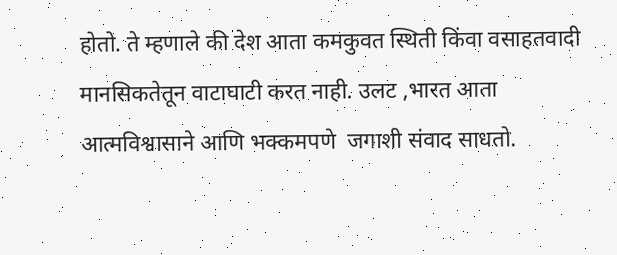होतो. ते म्हणाले की देश आता कमकुवत स्थिती किंवा वसाहतवादी मानसिकतेतून वाटाघाटी करत नाही. उलट ,भारत आता आत्मविश्वासाने आणि भक्कमपणे  जगाशी संवाद साधतो.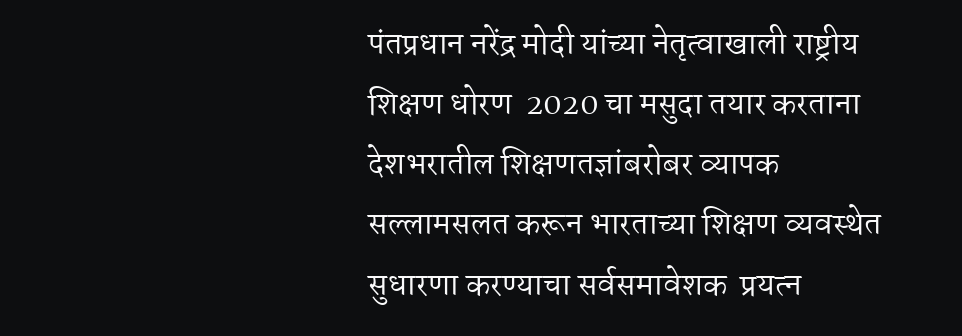पंतप्रधान नरेंद्र मोदी यांच्या नेतृत्वाखाली राष्ट्रीय शिक्षण धोरण  2020 चा मसुदा तयार करताना देशभरातील शिक्षणतज्ञांबरोबर व्यापक सल्लामसलत करून भारताच्या शिक्षण व्यवस्थेत सुधारणा करण्याचा सर्वसमावेशक  प्रयत्न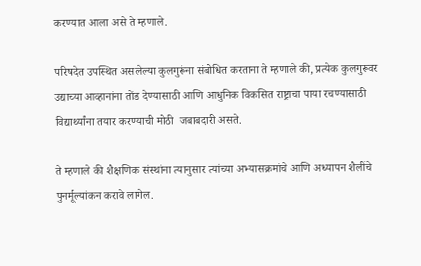करण्यात आला असे ते म्हणाले.

परिषदेत उपस्थित असलेल्या कुलगुरूंना संबोधित करताना ते म्हणाले की, प्रत्येक कुलगुरूवर उद्याच्या आव्हानांना तोंड देण्यासाठी आणि आधुनिक विकसित राष्ट्राचा पाया रचण्यासाठी विद्यार्थ्यांना तयार करण्याची मोठी  जबाबदारी असते.

ते म्हणाले की शैक्षणिक संस्थांना त्यानुसार त्यांच्या अभ्यासक्रमांचे आणि अध्यापन शैलींचे पुनर्मूल्यांकन करावे लागेल.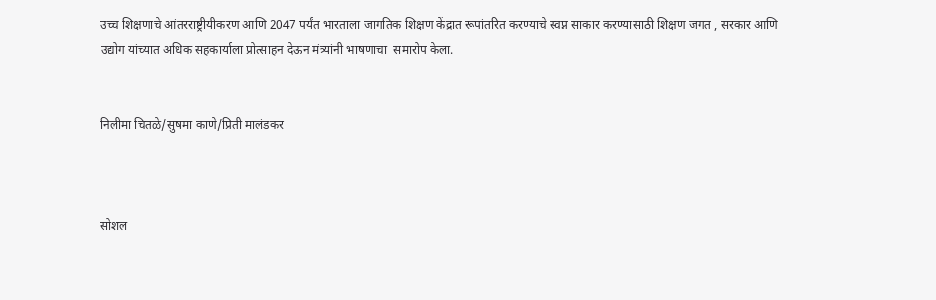उच्च शिक्षणाचे आंतरराष्ट्रीयीकरण आणि 2047 पर्यंत भारताला जागतिक शिक्षण केंद्रात रूपांतरित करण्याचे स्वप्न साकार करण्यासाठी शिक्षण जगत , सरकार आणि उद्योग यांच्यात अधिक सहकार्याला प्रोत्साहन देऊन मंत्र्यांनी भाषणाचा  समारोप केला.


निलीमा चितळे/सुषमा काणे/प्रिती मालंडकर



सोशल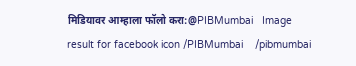मिडियावर आम्हाला फॉलो करा:@PIBMumbai   Image result for facebook icon /PIBMumbai    /pibmumbai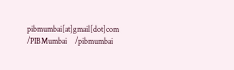pibmumbai[at]gmail[dot]com  /PIBMumbai    /pibmumbai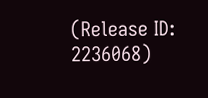(Release ID: 2236068)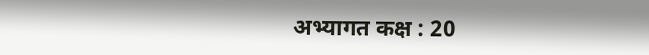अभ्यागत कक्ष : 20